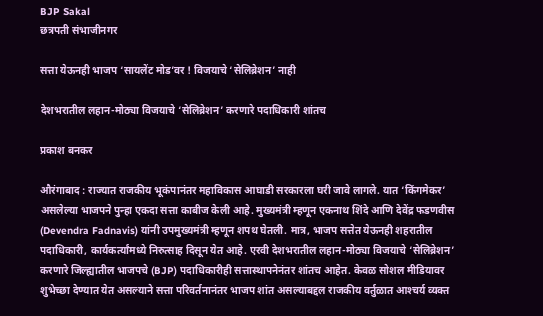BJP Sakal
छत्रपती संभाजीनगर

सत्ता येऊनही भाजप ‘सायलेंट मोड’वर ! विजयाचे ‘सेलिब्रेशन’ नाही

देशभरातील लहान-मोठ्या विजयाचे ‘सेलिब्रेशन’ करणारे पदाधिकारी शांतच

प्रकाश बनकर

औरंगाबाद : राज्यात राजकीय भूकंपानंतर महाविकास आघाडी सरकारला घरी जावे लागले. यात ‘किंगमेकर’ असलेल्या भाजपने पुन्हा एकदा सत्ता काबीज केली आहे. मुख्यमंत्री म्हणून एकनाथ शिंदे आणि देवेंद्र फडणवीस (Devendra Fadnavis) यांनी उपमुख्यमंत्री म्हणून शपथ घेतली. मात्र, भाजप सत्तेत येऊनही शहरातील पदाधिकारी, कार्यकर्त्यांमध्ये निरुत्साह दिसून येत आहे. एरवी देशभरातील लहान-मोठ्या विजयाचे ‘सेलिब्रेशन’ करणारे जिल्ह्यातील भाजपचे (BJP) पदाधिकारीही सत्तास्थापनेनंतर शांतच आहेत. केवळ सोशल मीडियावर शुभेच्छा देण्यात येत असल्याने सत्ता परिवर्तनानंतर भाजप शांत असल्याबद्दल राजकीय वर्तुळात आश्‍चर्य व्यक्त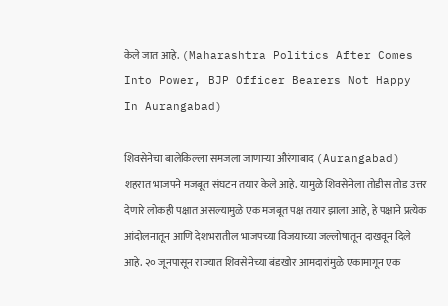केले जात आहे. (Maharashtra Politics After Comes Into Power, BJP Officer Bearers Not Happy In Aurangabad)

शिवसेनेचा बालेकिल्ला समजला जाणाऱ्या औरंगाबाद (Aurangabad) शहरात भाजपने मजबूत संघटन तयार केले आहे. यामुळे शिवसेनेला तोडीस तोड उत्तर देणारे लोकही पक्षात असल्यामुळे एक मजबूत पक्ष तयार झाला आहे, हे पक्षाने प्रत्येक आंदोलनातून आणि देशभरातील भाजपच्या विजयाच्या जल्लोषातून दाखवून दिले आहे. २० जूनपासून राज्यात शिवसेनेच्या बंडखोर आमदारांमुळे एकामागून एक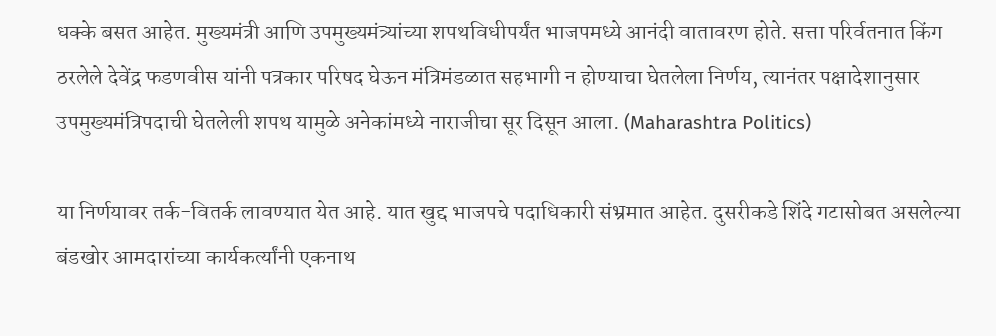धक्के बसत आहेत. मुख्यमंत्री आणि उपमुख्यमंत्र्यांच्या शपथविधीपर्यंत भाजपमध्ये आनंदी वातावरण होते. सत्ता परिर्वतनात किंग ठरलेले देवेंद्र फडणवीस यांनी पत्रकार परिषद घेऊन मंत्रिमंडळात सहभागी न होण्याचा घेतलेला निर्णय, त्यानंतर पक्षादेशानुसार उपमुख्यमंत्रिपदाची घेतलेली शपथ यामुळे अनेकांमध्ये नाराजीचा सूर दिसून आला. (Maharashtra Politics)

या निर्णयावर तर्क-वितर्क लावण्यात येत आहे. यात खुद्द भाजपचे पदाधिकारी संभ्रमात आहेत. दुसरीकडे शिंदे गटासोबत असलेल्या बंडखोर आमदारांच्या कार्यकर्त्यांनी एकनाथ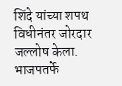शिंदे यांच्या शपथ विधीनंतर जोरदार जल्लोष केला. भाजपतर्फे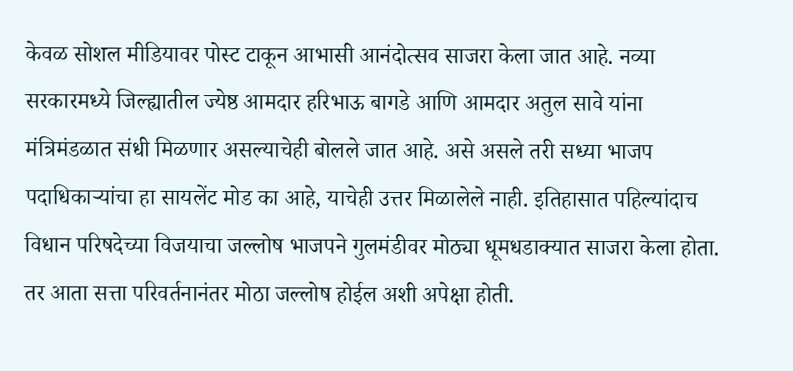केवळ सोशल मीडियावर पोस्ट टाकून आभासी आनंदोत्सव साजरा केला जात आहे. नव्या सरकारमध्ये जिल्ह्यातील ज्येष्ठ आमदार हरिभाऊ बागडे आणि आमदार अतुल सावे यांना मंत्रिमंडळात संधी मिळणार असल्याचेही बोलले जात आहे. असे असले तरी सध्या भाजप पदाधिकाऱ्यांचा हा सायलेंट मोड का आहे, याचेही उत्तर मिळालेले नाही. इतिहासात पहिल्यांदाच विधान परिषदेच्या विजयाचा जल्लोष भाजपने गुलमंडीवर मोठ्या धूमधडाक्यात साजरा केला होता. तर आता सत्ता परिवर्तनानंतर मोठा जल्लोष होईल अशी अपेक्षा होती.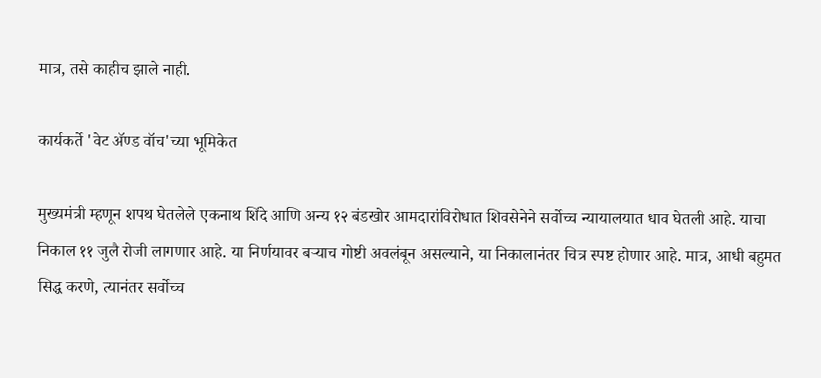मात्र, तसे काहीच झाले नाही.

कार्यकर्ते 'वेट ॲण्ड वॉच'च्या भूमिकेत

मुख्यमंत्री म्हणून शपथ घेतलेले एकनाथ शिंदे आणि अन्य १२ बंडखोर आमदारांविरोधात शिवसेनेने सर्वोच्च न्यायालयात धाव घेतली आहे. याचा निकाल ११ जुलै रोजी लागणार आहे. या निर्णयावर बऱ्याच गोष्टी अवलंबून असल्याने, या निकालानंतर चित्र स्पष्ट होणार आहे. मात्र, आधी बहुमत सिद्ध करणे, त्यानंतर सर्वोच्च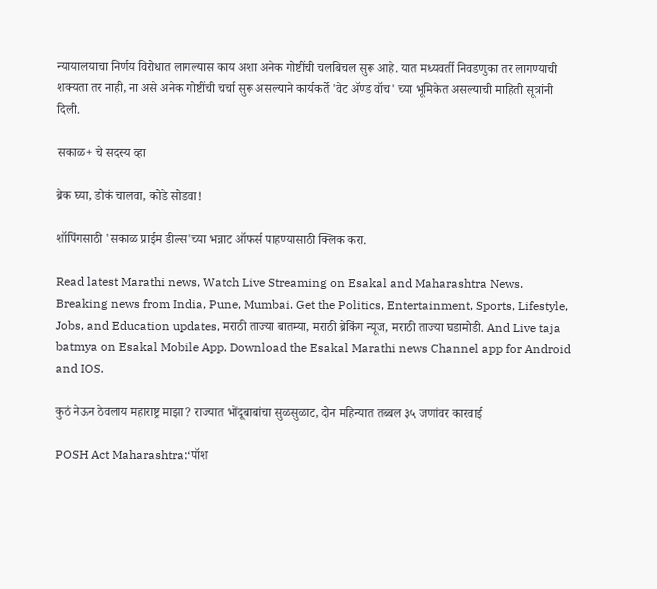न्यायालयाचा निर्णय विरोधात लागल्यास काय अशा अनेक गोष्टींची चलबिचल सुरू आहे. यात मध्यवर्ती निवडणुका तर लागण्याची शक्यता तर नाही, ना असे अनेक गोष्टींची चर्चा सुरू असल्याने कार्यकर्ते 'वेट ॲण्ड वॉच' च्या भूमिकेत असल्याची माहिती सूत्रांनी दिली.

सकाळ+ चे सदस्य व्हा

ब्रेक घ्या, डोकं चालवा, कोडे सोडवा!

शॉपिंगसाठी 'सकाळ प्राईम डील्स'च्या भन्नाट ऑफर्स पाहण्यासाठी क्लिक करा.

Read latest Marathi news, Watch Live Streaming on Esakal and Maharashtra News. Breaking news from India, Pune, Mumbai. Get the Politics, Entertainment, Sports, Lifestyle, Jobs, and Education updates, मराठी ताज्या बातम्या, मराठी ब्रेकिंग न्यूज, मराठी ताज्या घडामोडी. And Live taja batmya on Esakal Mobile App. Download the Esakal Marathi news Channel app for Android and IOS.

कुठं नेऊन ठेवलाय महाराष्ट्र माझा? राज्यात भोंदूबाबांचा सुळसुळाट, दोन महिन्यात तब्बल ३५ जणांवर कारवाई

POSH Act Maharashtra:‘पॉश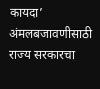कायदा’ अंमलबजावणीसाठी राज्य सरकारचा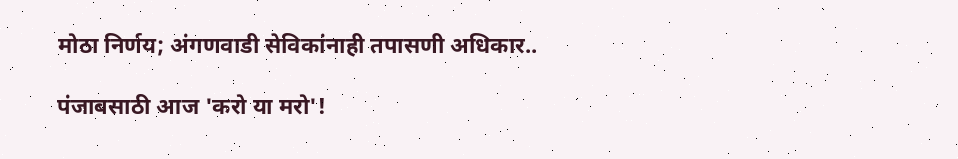मोठा निर्णय; अंगणवाडी सेविकांनाही तपासणी अधिकार..

पंजाबसाठी आज 'करो या मरो'!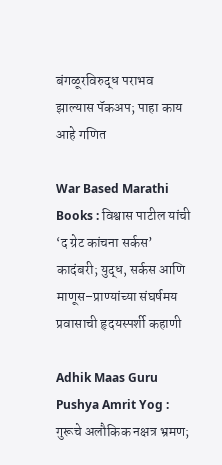बंगळूरविरुद्ध पराभव झाल्यास पॅकअप; पाहा काय आहे गणित

War Based Marathi Books : विश्वास पाटील यांची ‘द ग्रेट कांचना सर्कस’ कादंबरी; युद्ध, सर्कस आणि माणूस–प्राण्यांच्या संघर्षमय प्रवासाची हृदयस्पर्शी कहाणी

Adhik Maas Guru Pushya Amrit Yog : गुरूचे अलौकिक नक्षत्र भ्रमण;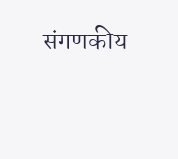संगणकीय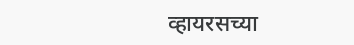व्हायरसच्या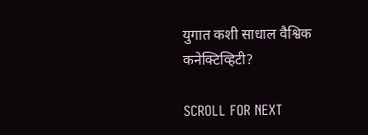युगात कशी साधाल वैश्विक कनेक्टिव्हिटी?

SCROLL FOR NEXT